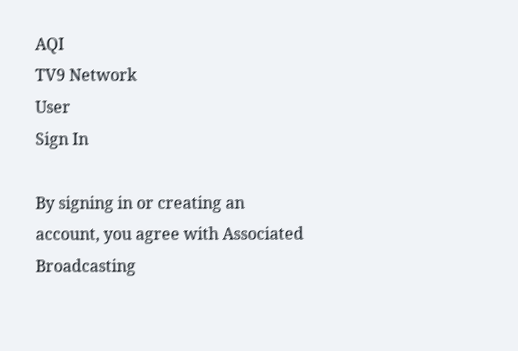AQI
TV9 Network
User
Sign In

By signing in or creating an account, you agree with Associated Broadcasting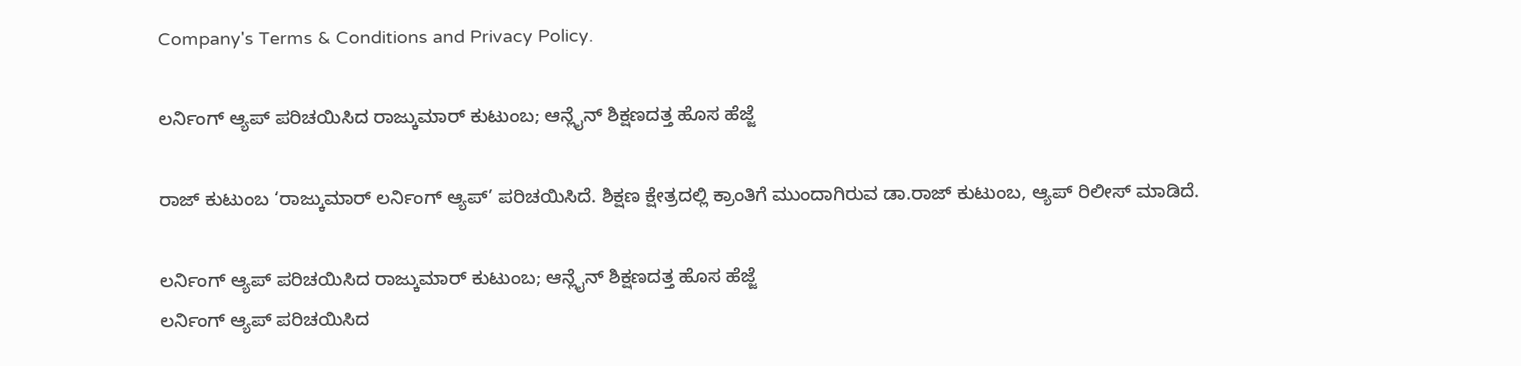Company's Terms & Conditions and Privacy Policy.

ಲರ್ನಿಂಗ್ ಆ್ಯಪ್ ಪರಿಚಯಿಸಿದ ರಾಜ್ಕುಮಾರ್ ಕುಟುಂಬ; ಆನ್ಲೈನ್ ಶಿಕ್ಷಣದತ್ತ ಹೊಸ ಹೆಜ್ಜೆ

ರಾಜ್ ಕುಟುಂಬ ‘ರಾಜ್ಕುಮಾರ್ ಲರ್ನಿಂಗ್ ಆ್ಯಪ್’ ಪರಿಚಯಿಸಿದೆ. ಶಿಕ್ಷಣ ಕ್ಷೇತ್ರದಲ್ಲಿ ಕ್ರಾಂತಿಗೆ ಮುಂದಾಗಿರುವ ಡಾ.ರಾಜ್ ಕುಟುಂಬ, ಆ್ಯಪ್ ರಿಲೀಸ್ ಮಾಡಿದೆ.

ಲರ್ನಿಂಗ್ ಆ್ಯಪ್ ಪರಿಚಯಿಸಿದ ರಾಜ್ಕುಮಾರ್ ಕುಟುಂಬ; ಆನ್ಲೈನ್ ಶಿಕ್ಷಣದತ್ತ ಹೊಸ ಹೆಜ್ಜೆ
ಲರ್ನಿಂಗ್ ಆ್ಯಪ್ ಪರಿಚಯಿಸಿದ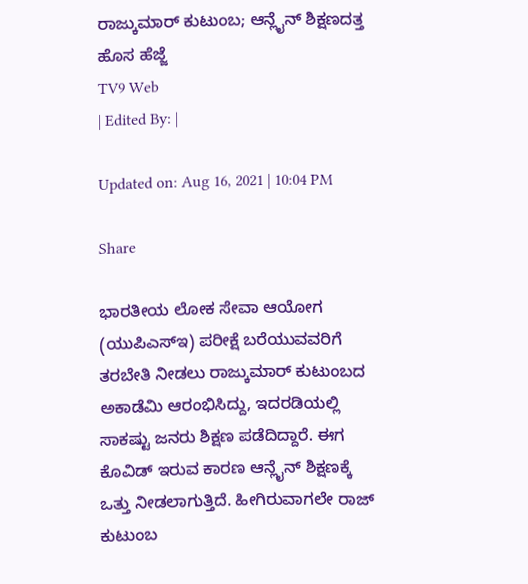ರಾಜ್ಕುಮಾರ್ ಕುಟುಂಬ; ಆನ್ಲೈನ್ ಶಿಕ್ಷಣದತ್ತ ಹೊಸ ಹೆಜ್ಜೆ
TV9 Web
| Edited By: |

Updated on: Aug 16, 2021 | 10:04 PM

Share

ಭಾರತೀಯ ಲೋಕ ಸೇವಾ ಆಯೋಗ (ಯುಪಿಎಸ್ಇ) ಪರೀಕ್ಷೆ ಬರೆಯುವವರಿಗೆ ತರಬೇತಿ ನೀಡಲು ರಾಜ್ಕುಮಾರ್ ಕುಟುಂಬದ ಅಕಾಡೆಮಿ ಆರಂಭಿಸಿದ್ದು, ಇದರಡಿಯಲ್ಲಿ ಸಾಕಷ್ಟು ಜನರು ಶಿಕ್ಷಣ ಪಡೆದಿದ್ದಾರೆ. ಈಗ ಕೊವಿಡ್ ಇರುವ ಕಾರಣ ಆನ್ಲೈನ್ ಶಿಕ್ಷಣಕ್ಕೆ ಒತ್ತು ನೀಡಲಾಗುತ್ತಿದೆ. ಹೀಗಿರುವಾಗಲೇ ರಾಜ್ ಕುಟುಂಬ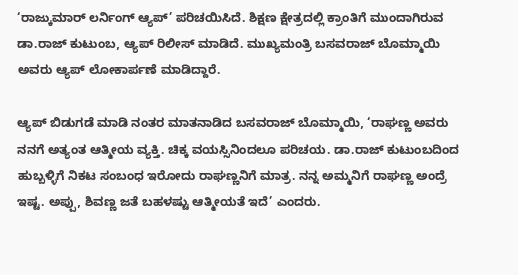‘ರಾಜ್ಕುಮಾರ್ ಲರ್ನಿಂಗ್ ಆ್ಯಪ್’ ಪರಿಚಯಿಸಿದೆ. ಶಿಕ್ಷಣ ಕ್ಷೇತ್ರದಲ್ಲಿ ಕ್ರಾಂತಿಗೆ ಮುಂದಾಗಿರುವ ಡಾ.ರಾಜ್ ಕುಟುಂಬ, ಆ್ಯಪ್ ರಿಲೀಸ್ ಮಾಡಿದೆ. ಮುಖ್ಯಮಂತ್ರಿ ಬಸವರಾಜ್ ಬೊಮ್ಮಾಯಿ ಅವರು ಆ್ಯಪ್ ಲೋಕಾರ್ಪಣೆ ಮಾಡಿದ್ದಾರೆ.

ಆ್ಯಪ್ ಬಿಡುಗಡೆ ಮಾಡಿ ನಂತರ ಮಾತನಾಡಿದ ಬಸವರಾಜ್ ಬೊಮ್ಮಾಯಿ, ‘ರಾಘಣ್ಣ ಅವರು ನನಗೆ ಅತ್ಯಂತ ಆತ್ಮೀಯ ವ್ಯಕ್ತಿ. ಚಿಕ್ಕ ವಯಸ್ಸಿನಿಂದಲೂ ಪರಿಚಯ. ಡಾ.ರಾಜ್ ಕುಟುಂಬದಿಂದ ಹುಬ್ಬಳ್ಳಿಗೆ ನಿಕಟ ಸಂಬಂಧ ಇರೋದು ರಾಘಣ್ಣನಿಗೆ ಮಾತ್ರ. ನನ್ನ ಅಮ್ಮನಿಗೆ ರಾಘಣ್ಣ ಅಂದ್ರೆ ಇಷ್ಟ. ಅಪ್ಪು, ಶಿವಣ್ಣ ಜತೆ ಬಹಳಷ್ಟು ಆತ್ಮೀಯತೆ ಇದೆ’ ಎಂದರು.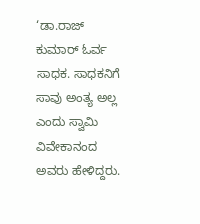‘ಡಾ.ರಾಜ್ ಕುಮಾರ್ ಓರ್ವ ಸಾಧಕ. ಸಾಧಕನಿಗೆ ಸಾವು ಅಂತ್ಯ ಅಲ್ಲ ಎಂದು ಸ್ವಾಮಿ ವಿವೇಕಾನಂದ ಅವರು ಹೇಳಿದ್ದರು.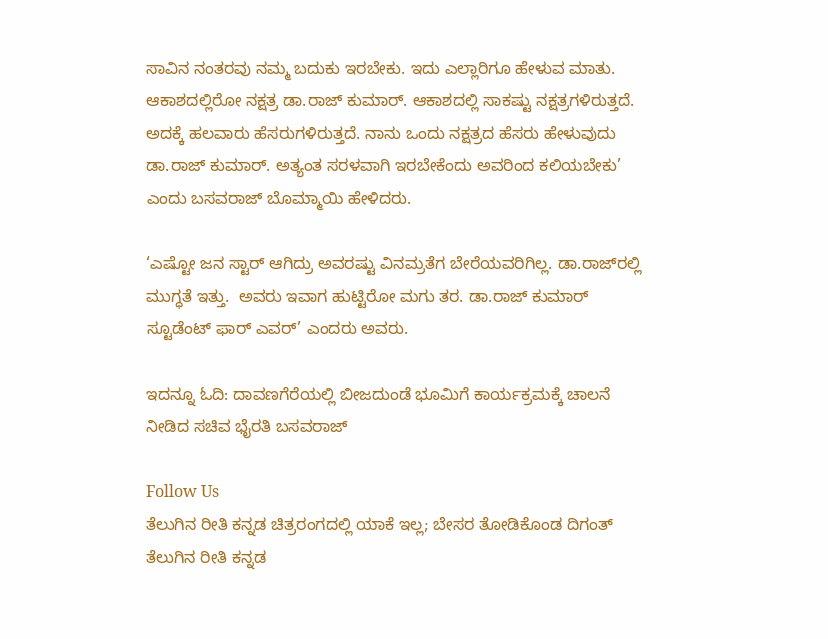ಸಾವಿನ ನಂತರವು ನಮ್ಮ ಬದುಕು ಇರಬೇಕು. ಇದು ಎಲ್ಲಾರಿಗೂ‌ ಹೇಳುವ ಮಾತು. ಆಕಾಶದಲ್ಲಿರೋ ನಕ್ಷತ್ರ ಡಾ.ರಾಜ್ ಕುಮಾರ್. ಆಕಾಶದಲ್ಲಿ ಸಾಕಷ್ಟು ನಕ್ಷತ್ರಗಳಿರುತ್ತದೆ. ಅದಕ್ಕೆ ಹಲವಾರು ಹೆಸರುಗಳಿರುತ್ತದೆ. ನಾನು ಒಂದು ನಕ್ಷತ್ರದ ಹೆಸರು ಹೇಳುವುದು ಡಾ.ರಾಜ್ ಕುಮಾರ್. ಅತ್ಯಂತ ಸರಳವಾಗಿ ಇರಬೇಕೆಂದು ಅವರಿಂದ ಕಲಿಯಬೇಕು’ ಎಂದು ಬಸವರಾಜ್ ಬೊಮ್ಮಾಯಿ ಹೇಳಿದರು.

‘ಎಷ್ಟೋ ಜನ ಸ್ಟಾರ್ ಆಗಿದ್ರು ಅವರಷ್ಟು ವಿನಮ್ರತೆಗ ಬೇರೆಯವರಿಗಿಲ್ಲ. ಡಾ.ರಾಜ್‌ರಲ್ಲಿ ಮುಗ್ಧತೆ ಇತ್ತು.  ಅವರು‌ ಇವಾಗ ಹುಟ್ಟಿರೋ ಮಗು ತರ. ಡಾ.ರಾಜ್ ಕುಮಾರ್ ಸ್ಟೂಡೆಂಟ್ ಫಾರ್ ಎವರ್’ ಎಂದರು ಅವರು.

ಇದನ್ನೂ ಓದಿ: ದಾವಣಗೆರೆಯಲ್ಲಿ ಬೀಜದುಂಡೆ ಭೂಮಿಗೆ ಕಾರ್ಯಕ್ರಮಕ್ಕೆ ಚಾಲನೆ ನೀಡಿದ ಸಚಿವ ಭೈರತಿ ಬಸವರಾಜ್

Follow Us
ತೆಲುಗಿನ ರೀತಿ ಕನ್ನಡ ಚಿತ್ರರಂಗದಲ್ಲಿ ಯಾಕೆ ಇಲ್ಲ; ಬೇಸರ ತೋಡಿಕೊಂಡ ದಿಗಂತ್
ತೆಲುಗಿನ ರೀತಿ ಕನ್ನಡ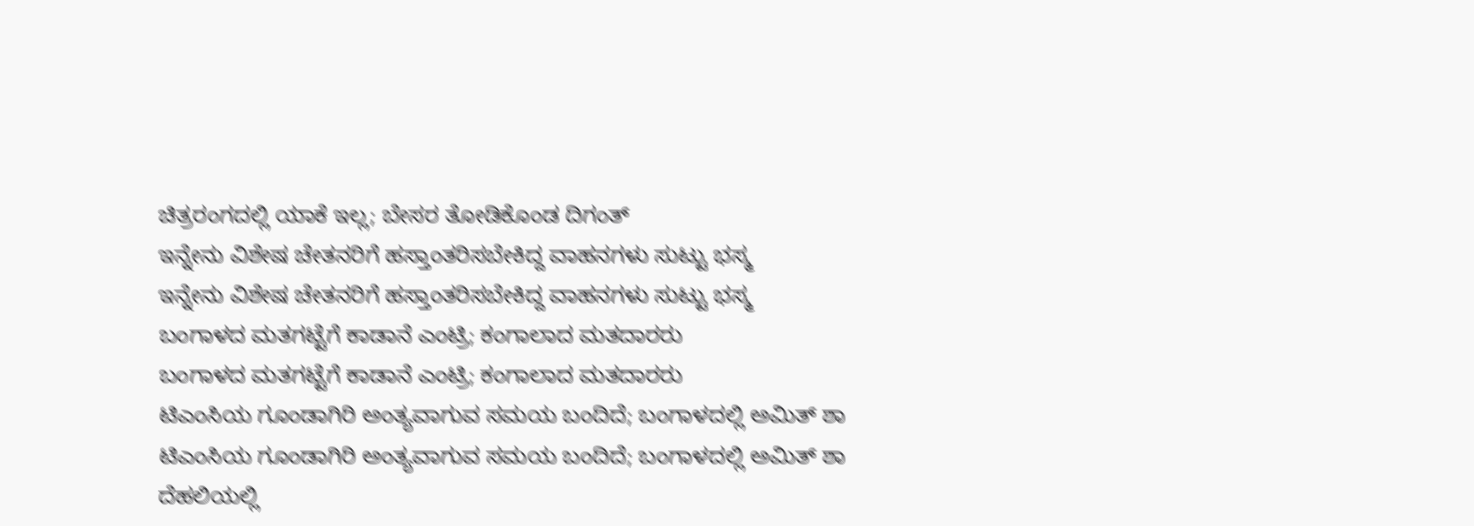ಚಿತ್ರರಂಗದಲ್ಲಿ ಯಾಕೆ ಇಲ್ಲ; ಬೇಸರ ತೋಡಿಕೊಂಡ ದಿಗಂತ್
ಇನ್ನೇನು ವಿಶೇಷ ಚೇತನರಿಗೆ ಹಸ್ತಾಂತರಿಸಬೇಕಿದ್ದ ವಾಹನಗಳು ಸುಟ್ಟು ಭಸ್ಮ
ಇನ್ನೇನು ವಿಶೇಷ ಚೇತನರಿಗೆ ಹಸ್ತಾಂತರಿಸಬೇಕಿದ್ದ ವಾಹನಗಳು ಸುಟ್ಟು ಭಸ್ಮ
ಬಂಗಾಳದ ಮತಗಟ್ಟೆಗೆ ಕಾಡಾನೆ ಎಂಟ್ರಿ; ಕಂಗಾಲಾದ ಮತದಾರರು
ಬಂಗಾಳದ ಮತಗಟ್ಟೆಗೆ ಕಾಡಾನೆ ಎಂಟ್ರಿ; ಕಂಗಾಲಾದ ಮತದಾರರು
ಟಿಎಂಸಿಯ ಗೂಂಡಾಗಿರಿ ಅಂತ್ಯವಾಗುವ ಸಮಯ ಬಂದಿದೆ; ಬಂಗಾಳದಲ್ಲಿ ಅಮಿತ್ ಶಾ
ಟಿಎಂಸಿಯ ಗೂಂಡಾಗಿರಿ ಅಂತ್ಯವಾಗುವ ಸಮಯ ಬಂದಿದೆ; ಬಂಗಾಳದಲ್ಲಿ ಅಮಿತ್ ಶಾ
ದೆಹಲಿಯಲ್ಲಿ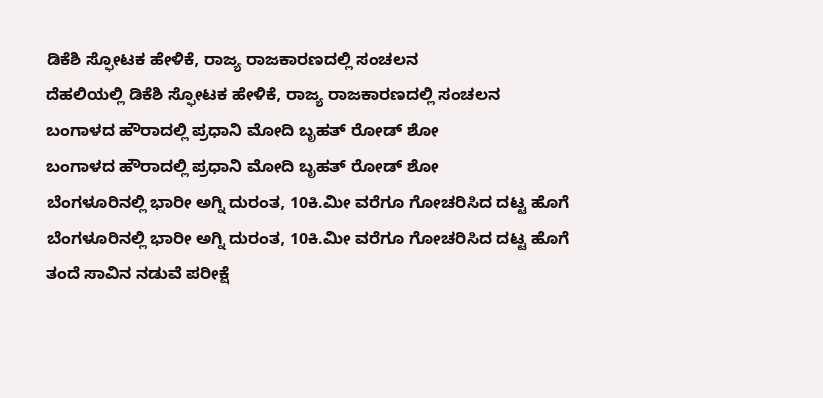ಡಿಕೆಶಿ ಸ್ಫೋಟಕ ಹೇಳಿಕೆ, ರಾಜ್ಯ ರಾಜಕಾರಣದಲ್ಲಿ ಸಂಚಲನ
ದೆಹಲಿಯಲ್ಲಿ ಡಿಕೆಶಿ ಸ್ಫೋಟಕ ಹೇಳಿಕೆ, ರಾಜ್ಯ ರಾಜಕಾರಣದಲ್ಲಿ ಸಂಚಲನ
ಬಂಗಾಳದ ಹೌರಾದಲ್ಲಿ ಪ್ರಧಾನಿ ಮೋದಿ ಬೃಹತ್ ರೋಡ್ ಶೋ
ಬಂಗಾಳದ ಹೌರಾದಲ್ಲಿ ಪ್ರಧಾನಿ ಮೋದಿ ಬೃಹತ್ ರೋಡ್ ಶೋ
ಬೆಂಗಳೂರಿನಲ್ಲಿ ಭಾರೀ ಅಗ್ನಿ ದುರಂತ, 10ಕಿ.ಮೀ ವರೆಗೂ ಗೋಚರಿಸಿದ ದಟ್ಟ ಹೊಗೆ
ಬೆಂಗಳೂರಿನಲ್ಲಿ ಭಾರೀ ಅಗ್ನಿ ದುರಂತ, 10ಕಿ.ಮೀ ವರೆಗೂ ಗೋಚರಿಸಿದ ದಟ್ಟ ಹೊಗೆ
ತಂದೆ ಸಾವಿನ ನಡುವೆ ಪರೀಕ್ಷೆ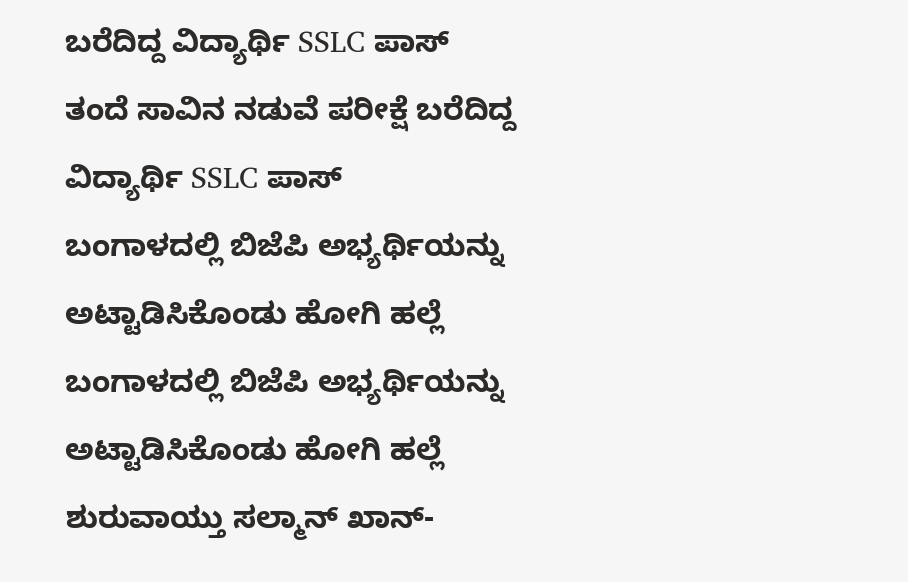ಬರೆದಿದ್ದ ವಿದ್ಯಾರ್ಥಿ SSLC ಪಾಸ್
ತಂದೆ ಸಾವಿನ ನಡುವೆ ಪರೀಕ್ಷೆ ಬರೆದಿದ್ದ ವಿದ್ಯಾರ್ಥಿ SSLC ಪಾಸ್
ಬಂಗಾಳದಲ್ಲಿ ಬಿಜೆಪಿ ಅಭ್ಯರ್ಥಿಯನ್ನು ಅಟ್ಟಾಡಿಸಿಕೊಂಡು ಹೋಗಿ ಹಲ್ಲೆ
ಬಂಗಾಳದಲ್ಲಿ ಬಿಜೆಪಿ ಅಭ್ಯರ್ಥಿಯನ್ನು ಅಟ್ಟಾಡಿಸಿಕೊಂಡು ಹೋಗಿ ಹಲ್ಲೆ
ಶುರುವಾಯ್ತು ಸಲ್ಮಾನ್ ಖಾನ್-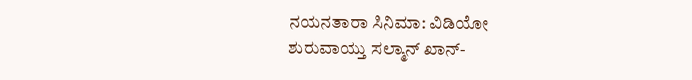ನಯನತಾರಾ ಸಿನಿಮಾ: ವಿಡಿಯೋ
ಶುರುವಾಯ್ತು ಸಲ್ಮಾನ್ ಖಾನ್-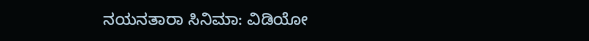ನಯನತಾರಾ ಸಿನಿಮಾ: ವಿಡಿಯೋ